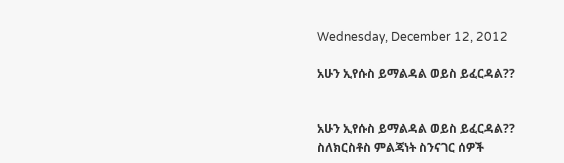Wednesday, December 12, 2012

አሁን ኢየሱስ ይማልዳል ወይስ ይፈርዳል??


አሁን ኢየሱስ ይማልዳል ወይስ ይፈርዳል??
ስለክርስቶስ ምልጃነት ስንናገር ሰዎች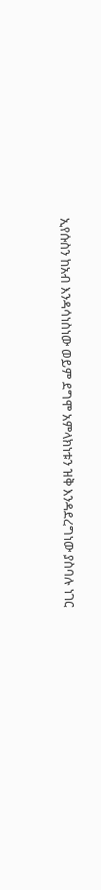ኢየሱስን ከአብ እንዳሳነስነው ወይም ደግሞ አምላክነቱን ዝቅ እንዳደረግነው ያስባሉ ነገር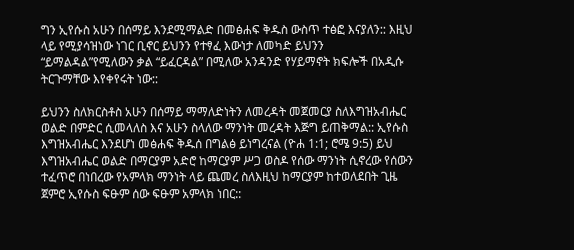ግን ኢየሱስ አሁን በሰማይ እንደሚማልድ በመፅሐፍ ቅዱስ ውስጥ ተፅፎ እናያለን:: እዚህ ላይ የሚያሳዝነው ነገር ቢኖር ይህንን የተፃፈ እውነታ ለመካድ ይህንን “ይማልዳል”የሚለውን ቃል “ይፈርዳል” በሚለው አንዳንድ የሃይማኖት ክፍሎች በአዲሱ ትርጉማቸው እየቀየሩት ነው::

ይህንን ስለክርስቶስ አሁን በሰማይ ማማለድነትን ለመረዳት መጀመርያ ስለእግዝአብሔር ወልድ በምድር ሲመላለስ እና አሁን ስላለው ማንነት መረዳት እጅግ ይጠቅማል:: ኢየሱስ እግዝአብሔር እንደሆነ መፅሐፍ ቅዱሰ በግልፅ ይነግረናል (ዮሐ 1:1; ሮሜ 9:5) ይህ እግዝአብሔር ወልድ በማርያም አድሮ ከማርያም ሥጋ ወስዶ የሰው ማንነት ሲኖረው የሰውን ተፈጥሮ በነበረው የአምላክ ማንነት ላይ ጨመረ ስለእዚህ ከማርያም ከተወለደበት ጊዜ ጀምሮ ኢየሱስ ፍፁም ሰው ፍፁም አምላክ ነበር::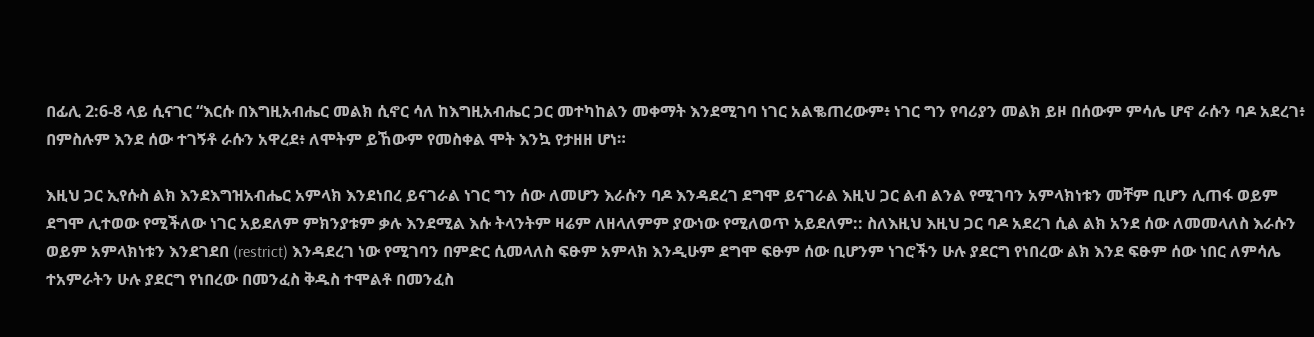በፊሊ 2:6-8 ላይ ሲናገር “እርሱ በእግዚአብሔር መልክ ሲኖር ሳለ ከእግዚአብሔር ጋር መተካከልን መቀማት እንደሚገባ ነገር አልቈጠረውም፥ ነገር ግን የባሪያን መልክ ይዞ በሰውም ምሳሌ ሆኖ ራሱን ባዶ አደረገ፥ በምስሉም እንደ ሰው ተገኝቶ ራሱን አዋረደ፥ ለሞትም ይኸውም የመስቀል ሞት እንኳ የታዘዘ ሆነ።

እዚህ ጋር ኢየሱስ ልክ እንደእግዝአብሔር አምላክ እንደነበረ ይናገራል ነገር ግን ሰው ለመሆን እራሱን ባዶ እንዳደረገ ደግሞ ይናገራል እዚህ ጋር ልብ ልንል የሚገባን አምላክነቱን መቸም ቢሆን ሊጠፋ ወይም ደግሞ ሊተወው የሚችለው ነገር አይደለም ምክንያቱም ቃሉ እንደሚል እሱ ትላንትም ዛሬም ለዘላለምም ያውነው የሚለወጥ አይደለም:: ስለእዚህ እዚህ ጋር ባዶ አደረገ ሲል ልክ አንደ ሰው ለመመላለስ እራሱን ወይም አምላክነቱን እንደገደበ (restrict) እንዳደረገ ነው የሚገባን በምድር ሲመላለስ ፍፁም አምላክ እንዲሁም ደግሞ ፍፁም ሰው ቢሆንም ነገሮችን ሁሉ ያደርግ የነበረው ልክ እንደ ፍፁም ሰው ነበር ለምሳሌ ተአምራትን ሁሉ ያደርግ የነበረው በመንፈስ ቅዱስ ተሞልቶ በመንፈስ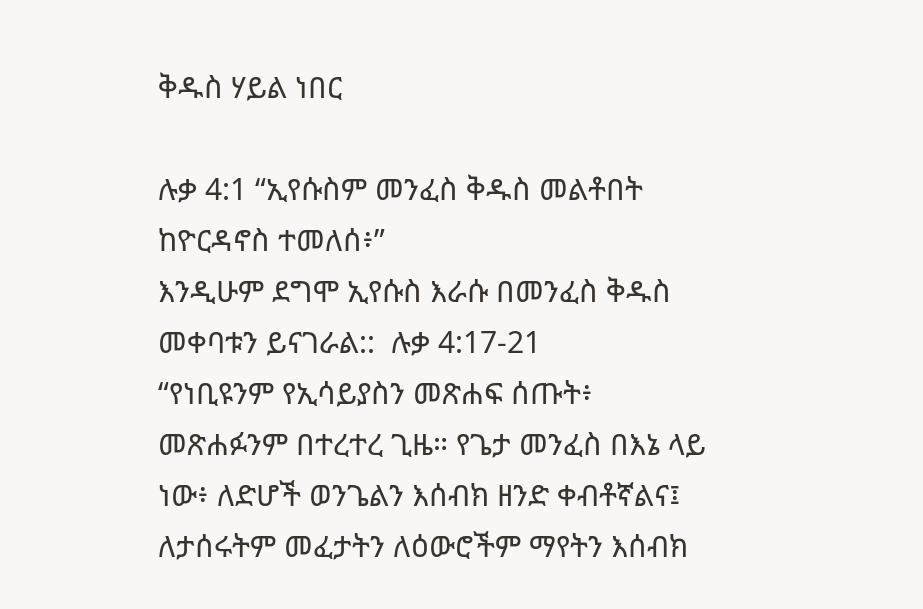ቅዱስ ሃይል ነበር

ሉቃ 4:1 “ኢየሱስም መንፈስ ቅዱስ መልቶበት ከዮርዳኖስ ተመለሰ፥”
እንዲሁም ደግሞ ኢየሱስ እራሱ በመንፈስ ቅዱስ መቀባቱን ይናገራል::  ሉቃ 4:17-21
“የነቢዩንም የኢሳይያስን መጽሐፍ ሰጡት፥ መጽሐፉንም በተረተረ ጊዜ። የጌታ መንፈስ በእኔ ላይ ነው፥ ለድሆች ወንጌልን እሰብክ ዘንድ ቀብቶኛልና፤ ለታሰሩትም መፈታትን ለዕውሮችም ማየትን እሰብክ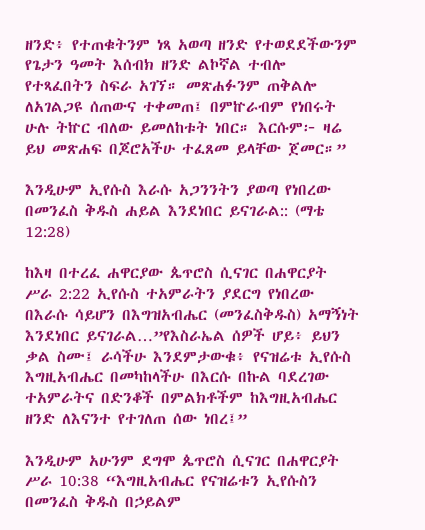ዘንድ፥ የተጠቁትንም ነጻ አወጣ ዘንድ የተወደደችውንም የጌታን ዓመት እሰብክ ዘንድ ልኮኛል ተብሎ የተጻፈበትን ስፍራ አገኘ። መጽሐፉንም ጠቅልሎ ለአገልጋዩ ሰጠውና ተቀመጠ፤ በምኵራብም የነበሩት ሁሉ ትኵር ብለው ይመለከቱት ነበር። እርሱም፦ ዛሬ ይህ መጽሐፍ በጆሮአችሁ ተፈጸመ ይላቸው ጀመር።”

እንዲሁም ኢየሱስ እራሱ አጋንንትን ያወጣ የነበረው በመንፈስ ቅዱስ ሐይል እንደነበር ይናገራል:: (ማቴ 12:28)

ከእዛ በተረፈ ሐዋርያው ጴጥሮስ ሲናገር በሐዋርያት ሥራ 2:22 ኢየሱስ ተአምራትን ያደርግ የነበረው በእራሱ ሳይሆን በእግዝአብሔር (መንፈስቅዱስ) አማኝነት እንደነበር ይናገራል…”የእስራኤል ሰዎች ሆይ፥ ይህን ቃል ስሙ፤ ራሳችሁ እንደምታውቁ፥ የናዝሬቱ ኢየሱስ እግዚአብሔር በመካከላችሁ በእርሱ በኩል ባደረገው ተአምራትና በድንቆች በምልክቶችም ከእግዚአብሔር ዘንድ ለእናንተ የተገለጠ ሰው ነበረ፤”

እንዲሁም አሁንም ደግሞ ጴጥሮስ ሲናገር በሐዋርያት ሥራ 10:38 “እግዚአብሔር የናዝሬቱን ኢየሱስን በመንፈስ ቅዱስ በኃይልም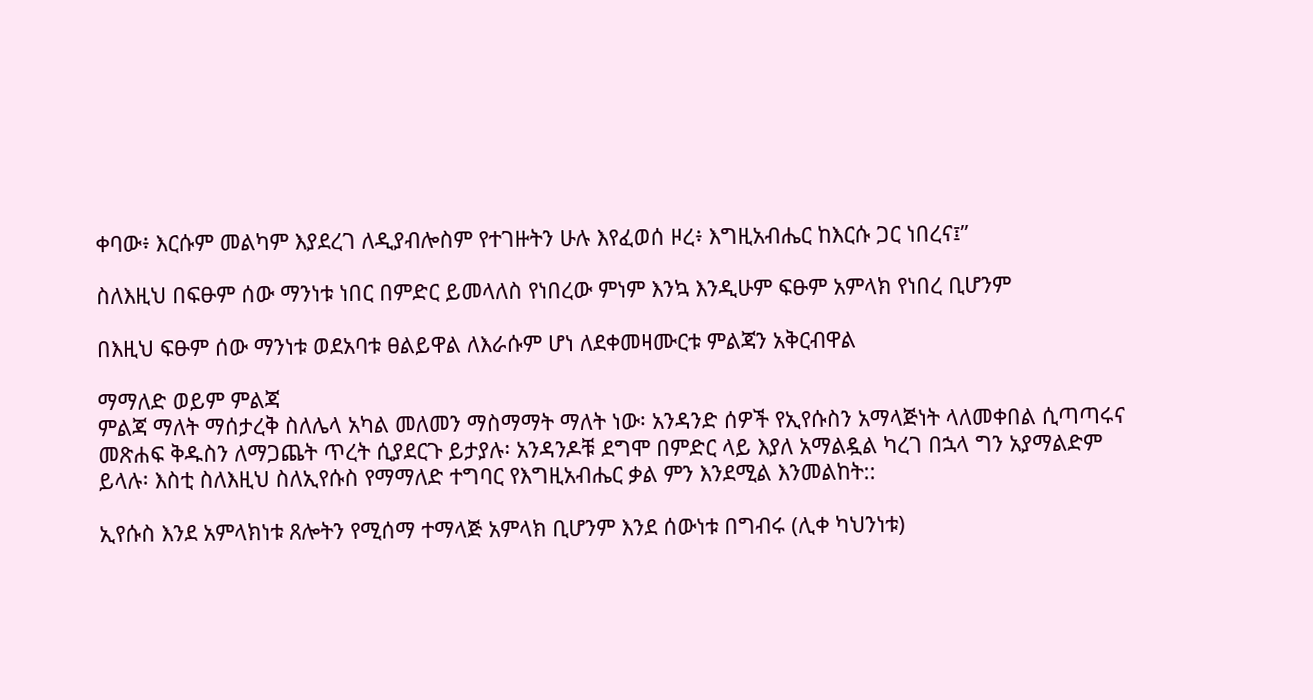ቀባው፥ እርሱም መልካም እያደረገ ለዲያብሎስም የተገዙትን ሁሉ እየፈወሰ ዞረ፥ እግዚአብሔር ከእርሱ ጋር ነበረና፤”

ስለእዚህ በፍፁም ሰው ማንነቱ ነበር በምድር ይመላለስ የነበረው ምነም እንኳ እንዲሁም ፍፁም አምላክ የነበረ ቢሆንም

በእዚህ ፍፁም ሰው ማንነቱ ወደአባቱ ፀልይዋል ለእራሱም ሆነ ለደቀመዛሙርቱ ምልጃን አቅርብዋል

ማማለድ ወይም ምልጃ
ምልጃ ማለት ማሰታረቅ ስለሌላ አካል መለመን ማስማማት ማለት ነው፡ አንዳንድ ሰዎች የኢየሱስን አማላጅነት ላለመቀበል ሲጣጣሩና መጽሐፍ ቅዱስን ለማጋጨት ጥረት ሲያደርጉ ይታያሉ፡ አንዳንዶቹ ደግሞ በምድር ላይ እያለ አማልዷል ካረገ በኋላ ግን አያማልድም ይላሉ፡ እስቲ ስለእዚህ ስለኢየሱስ የማማለድ ተግባር የእግዚአብሔር ቃል ምን እንደሚል እንመልከት::

ኢየሱስ እንደ አምላክነቱ ጸሎትን የሚሰማ ተማላጅ አምላክ ቢሆንም እንደ ሰውነቱ በግብሩ (ሊቀ ካህንነቱ)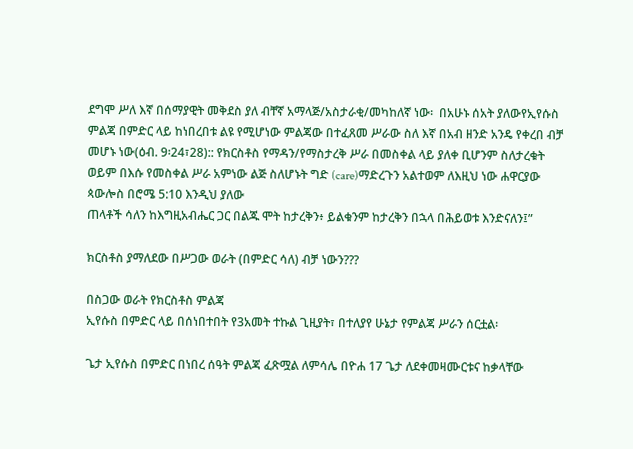ደግሞ ሥለ እኛ በሰማያዊት መቅደስ ያለ ብቸኛ አማላጅ/አስታራቂ/መካከለኛ ነው፡  በአሁኑ ሰአት ያለውየኢየሱስ ምልጃ በምድር ላይ ከነበረበቱ ልዩ የሚሆነው ምልጃው በተፈጸመ ሥራው ስለ እኛ በአብ ዘንድ አንዴ የቀረበ ብቻ መሆኑ ነው(ዕብ. 9፡24፣28):: የክርስቶስ የማዳን/የማስታረቅ ሥራ በመስቀል ላይ ያለቀ ቢሆንም ስለታረቁት ወይም በእሱ የመስቀል ሥራ አምነው ልጅ ስለሆኑት ግድ (care)ማድረጉን አልተወም ለእዚህ ነው ሐዋርያው ጳውሎስ በሮሜ 5:10 እንዲህ ያለው
ጠላቶች ሳለን ከእግዚአብሔር ጋር በልጁ ሞት ከታረቅን፥ ይልቁንም ከታረቅን በኋላ በሕይወቱ እንድናለን፤”

ክርስቶስ ያማለደው በሥጋው ወራት (በምድር ሳለ) ብቻ ነውን???

በስጋው ወራት የክርስቶስ ምልጃ
ኢየሱስ በምድር ላይ በሰነበተበት የ3አመት ተኩል ጊዚያት፣ በተለያየ ሁኔታ የምልጃ ሥራን ሰርቷል፡

ጌታ ኢየሱስ በምድር በነበረ ሰዓት ምልጃ ፈጽሟል ለምሳሌ በዮሐ 17 ጌታ ለደቀመዛሙርቱና ከቃላቸው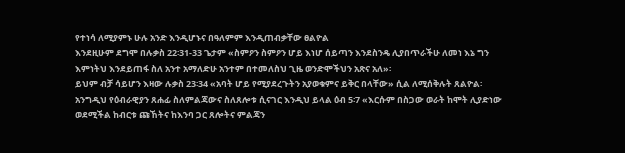የተነሳ ለሚያምኑ ሁሉ አንድ እንዲሆኑና በዓለምም እንዲጠብቃቸው ፀልዮል
እንደዚሁም ደግሞ በሉቃስ 22፡31-33 ጌታም «ስምዖን ስምዖን ሆይ እነሆ ሰይጣን እንደስንዴ ሊያበጥራችሁ ለመነ እኔ ግን እምነትህ እንደይጠፋ ስለ አንተ አማለድሁ አንተም በተመለስህ ጊዜ ወንድሞችህን አጽና አለ»፡
ይህም ብቻ ሳይሆን እዛው ሉቃስ 23፡34 «አባት ሆይ የሚያደረጉትን አያወቁምና ይቅር በላቸው» ሲል ለሚሰቅሉት ጸልዮል፡ አንግዲህ የዕብራዊያን ጸሐፊ ስለምልጃውና ስለጸሎቱ ሲናገር እንዲህ ይላል ዕብ 5፡7 «እርሱም በስጋው ወራት ከሞት ሊያድነው ወደሚችል ከብርቱ ጩኸትና ከእንባ ጋር ጸሎትና ምልጃን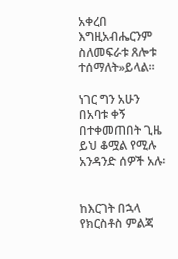አቀረበ እግዚአብሔርንም ስለመፍራቱ ጸሎቱ ተሰማለት»ይላል፡፡

ነገር ግን አሁን በአባቱ ቀኝ በተቀመጠበት ጊዜ ይህ ቆሟል የሚሉ አንዳንድ ሰዎች አሉ፡


ከእርገት በኋላ የክርስቶስ ምልጃ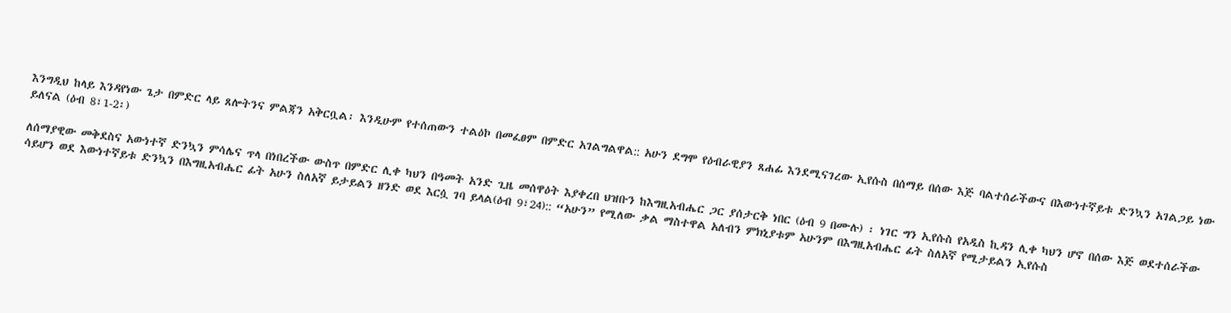እንግዲህ ከላይ እንዳየነው ጌታ በምድር ላይ ጸሎትንና ምልጃን አቅርቧል፡ እንዲሁም የተሰጠውን ተልዕኮ በመፈፀም በምድር አገልግልዋል:: አሁን ደግሞ የዕብራዊያን ጸሐፊ እንደሚናገረው ኢየሱስ በሰማይ በሰው እጅ ባልተሰራችውና በእውነተኛይቱ ድንኳን አገልጋይ ነው ይለናል (ዕብ 8፣1-2፡)

ለሰማያዊው መቅደስና አውነተኛ ድንኳን ምሳሌና ጥላ በነበረችው ውስጥ በምድር ሊቀ ካህን በዓመት አንድ ጊዜ መሰዋዕት እያቀረበ ህዝቡን ከእግዚአብሔር ጋር ያሰታርቅ ነበር (ዕብ 9 በሙሉ) ፡ ነገር ግን ኢየሱስ የአዲስ ኪዳን ሊቀ ካህን ሆኖ በሰው እጅ ወደተሰራችው ሳይሆን ወደ እውነተኛይቱ ድንኳን በእግዚአብሔር ፊት አሁን ስለአኛ ይታይልን ዘንድ ወደ እርሷ ገባ ይላል(ዕብ 9፣24):: “አሁን” የሚለው ቃል ማስተዋል አለብን ምክኒያቱም አሁንም በእግዚአብሔር ፊት ስለአኛ የሚታይልን ኢየሱስ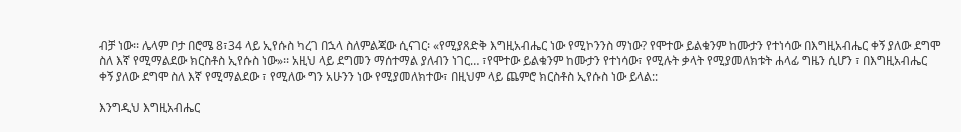ብቻ ነው፡፡ ሌላም ቦታ በሮሜ 8፣34 ላይ ኢየሱስ ካረገ በኋላ ስለምልጃው ሲናገር፡ «የሚያጸድቅ እግዚአብሔር ነው የሚኮንንስ ማነው? የሞተው ይልቁንም ከሙታን የተነሳው በእግዚአብሔር ቀኝ ያለው ደግሞ ስለ እኛ የሚማልደው ክርስቶስ ኢየሱስ ነው»፡፡ አዚህ ላይ ደግመን ማሰተማል ያለብን ነገር… ፣የሞተው ይልቁንም ከሙታን የተነሳው፣ የሚሉት ቃላት የሚያመለክቱት ሐላፊ ግዜን ሲሆን ፣ በእግዚአብሔር ቀኝ ያለው ደግሞ ስለ እኛ የሚማልደው ፣ የሚለው ግን አሁንን ነው የሚያመለክተው፣ በዚህም ላይ ጨምሮ ክርስቶስ ኢየሱስ ነው ይላል::

እንግዲህ እግዚአብሔር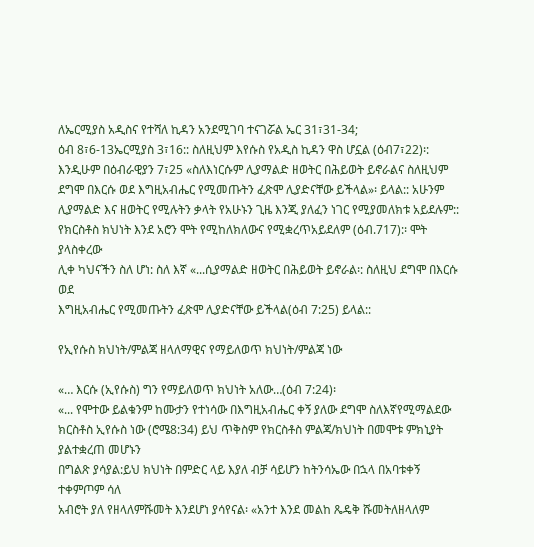ለኤርሚያስ አዲስና የተሻለ ኪዳን አንደሚገባ ተናገሯል ኤር 31፣31-34;
ዕብ 8፣6-13ኤርሚያስ 3፣16:: ስለዚህም እየሱስ የአዲስ ኪዳን ዋስ ሆኗል (ዕብ7፣22)፡: እንዲሁም በዕብራዊያን 7፣25 «ስለእነርሱም ሊያማልድ ዘወትር በሕይወት ይኖራልና ስለዚህም ደግሞ በእርሱ ወደ እግዚአብሔር የሚመጡትን ፈጽሞ ሊያድናቸው ይችላል»፡ ይላል:: አሁንም ሊያማልድ እና ዘወትር የሚሉትን ቃላት የአሁኑን ጊዜ እንጂ ያለፈን ነገር የሚያመለክቱ አይደሉም:: የክርስቶስ ክህነት እንደ አሮን ሞት የሚከለክለውና የሚቋረጥአይደለም (ዕብ.717):፡ ሞት ያላስቀረው
ሊቀ ካህናችን ስለ ሆነ: ስለ እኛ «...ሲያማልድ ዘወትር በሕይወት ይኖራል፡: ስለዚህ ደግሞ በእርሱ ወደ
እግዚአብሔር የሚመጡትን ፈጽሞ ሊያድናቸው ይችላል(ዕብ 7:25) ይላል::

የኢየሱስ ክህነት/ምልጃ ዘላለማዊና የማይለወጥ ክህነት/ምልጃ ነው

«… እርሱ (ኢየሱስ) ግን የማይለወጥ ክህነት አለው…(ዕብ 7:24)፡
«... የሞተው ይልቁንም ከሙታን የተነሳው በእግዚአብሔር ቀኝ ያለው ደግሞ ስለእኛየሚማልደው ክርስቶስ ኢየሱስ ነው (ሮሜ8:34) ይህ ጥቅስም የክርስቶስ ምልጃ/ክህነት በመሞቱ ምክኒያት ያልተቋረጠ መሆኑን
በግልጽ ያሳያል:ይህ ክህነት በምድር ላይ እያለ ብቻ ሳይሆን ከትንሳኤው በኋላ በአባቱቀኝ ተቀምጦም ሳለ
አብሮት ያለ የዘላለምሹመት እንደሆነ ያሳየናል፡ «አንተ እንደ መልከ ጼዴቅ ሹመትለዘላለም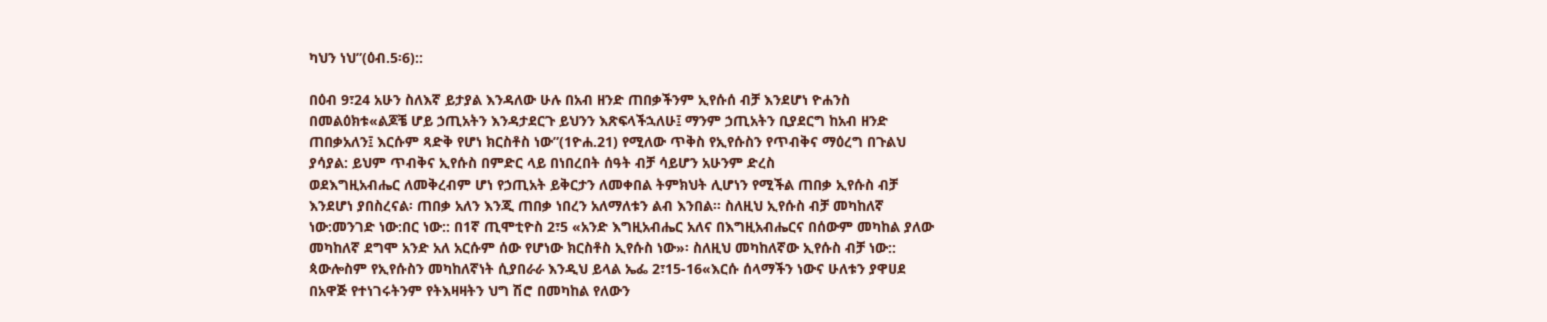ካህን ነህ”(ዕብ.5፡6)::

በዕብ 9፣24 አሁን ስለእኛ ይታያል እንዳለው ሁሉ በአብ ዘንድ ጠበቃችንም ኢየሱሰ ብቻ እንደሆነ ዮሐንስ
በመልዕክቱ«ልጆቼ ሆይ ኃጢአትን እንዳታደርጉ ይህንን እጽፍላችኋለሁ፤ ማንም ኃጢአትን ቢያደርግ ከአብ ዘንድ ጠበቃአለን፤ እርሱም ጻድቅ የሆነ ክርስቶስ ነው”(1ዮሐ.21) የሚለው ጥቅስ የኢየሱስን የጥብቅና ማዕረግ በጉልህ ያሳያል: ይህም ጥብቅና ኢየሱስ በምድር ላይ በነበረበት ሰዓት ብቻ ሳይሆን አሁንም ድረስ
ወደእግዚአብሔር ለመቅረብም ሆነ የኃጢአት ይቅርታን ለመቀበል ትምክህት ሊሆነን የሚችል ጠበቃ ኢየሱስ ብቻ እንደሆነ ያበስረናል፡ ጠበቃ አለን እንጂ ጠበቃ ነበረን አለማለቱን ልብ እንበል፡፡ ስለዚህ ኢየሱስ ብቻ መካከለኛ ነው:መንገድ ነው:በር ነው:: በ1ኛ ጢሞቲዮስ 2፣5 «አንድ እግዚአብሔር አለና በእግዚአብሔርና በሰውም መካከል ያለው መካከለኛ ደግሞ አንድ አለ አርሱም ሰው የሆነው ክርስቶስ ኢየሱስ ነው»፡ ስለዚህ መካከለኛው ኢየሱስ ብቻ ነው:: ጳውሎስም የኢየሱስን መካከለኛነት ሲያበራራ እንዲህ ይላል ኤፌ 2፣15-16«እርሱ ሰላማችን ነውና ሁለቱን ያዋሀደ በአዋጅ የተነገሩትንም የትእዛዛትን ህግ ሽሮ በመካከል የለውን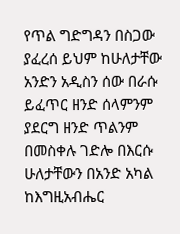የጥል ግድግዳን በስጋው ያፈረሰ ይህም ከሁለታቸው አንድን አዲስን ሰው በራሱ ይፈጥር ዘንድ ሰላምንም ያደርግ ዘንድ ጥልንም በመስቀሉ ገድሎ በእርሱ ሁለታቸውን በአንድ አካል ከእግዚአብሔር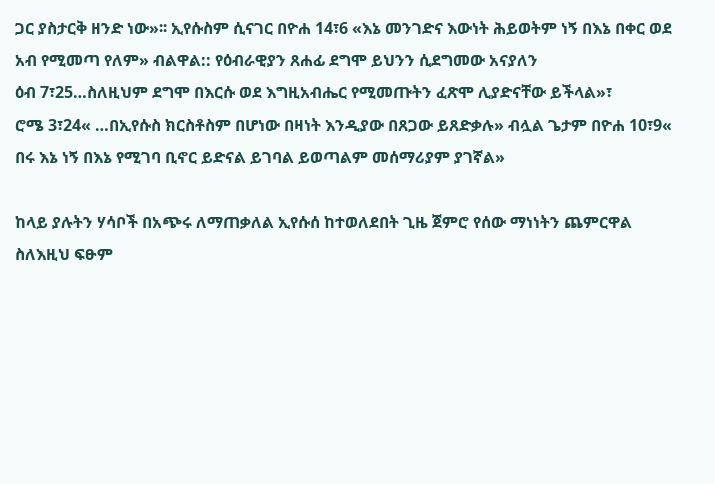ጋር ያስታርቅ ዘንድ ነው»፡፡ ኢየሱስም ሲናገር በዮሐ 14፣6 «እኔ መንገድና እውነት ሕይወትም ነኝ በእኔ በቀር ወደ አብ የሚመጣ የለም» ብልዋል:: የዕብራዊያን ጸሐፊ ደግሞ ይህንን ሲደግመው አናያለን
ዕብ 7፣25…ስለዚህም ደግሞ በእርሱ ወደ እግዚአብሔር የሚመጡትን ፈጽሞ ሊያድናቸው ይችላል»፣
ሮሜ 3፣24« …በኢየሱስ ክርስቶስም በሆነው በዛነት እንዲያው በጸጋው ይጸድቃሉ» ብሏል ጌታም በዮሐ 10፣9« በሩ እኔ ነኝ በእኔ የሚገባ ቢኖር ይድናል ይገባል ይወጣልም መሰማሪያም ያገኛል»

ከላይ ያሉትን ሃሳቦች በአጭሩ ለማጠቃለል ኢየሱሰ ከተወለደበት ጊዜ ጀምሮ የሰው ማነነትን ጨምርዋል ስለእዚህ ፍፁም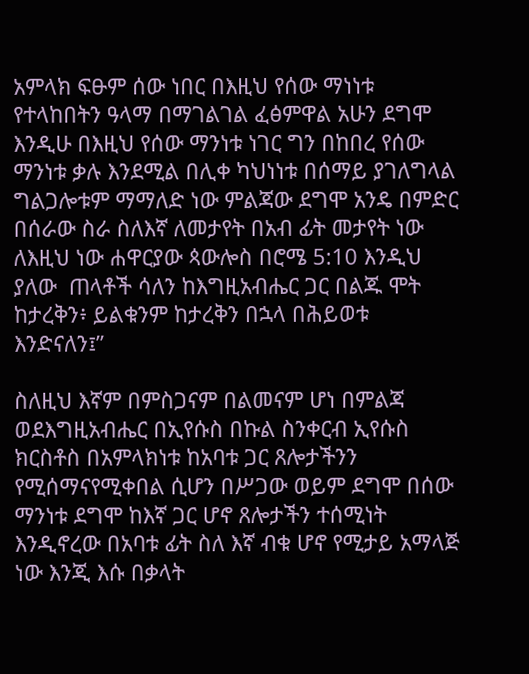አምላክ ፍፁም ሰው ነበር በእዚህ የሰው ማነነቱ የተላከበትን ዓላማ በማገልገል ፈፅምዋል አሁን ደግሞ እንዲሁ በእዚህ የሰው ማንነቱ ነገር ግን በከበረ የሰው ማንነቱ ቃሉ እንደሚል በሊቀ ካህነነቱ በሰማይ ያገለግላል ግልጋሎቱም ማማለድ ነው ምልጃው ደግሞ አንዴ በምድር በሰራው ስራ ስለእኛ ለመታየት በአብ ፊት መታየት ነው ለእዚህ ነው ሐዋርያው ጳውሎስ በሮሜ 5:10 እንዲህ ያለው  ጠላቶች ሳለን ከእግዚአብሔር ጋር በልጁ ሞት ከታረቅን፥ ይልቁንም ከታረቅን በኋላ በሕይወቱ እንድናለን፤”

ስለዚህ እኛም በምስጋናም በልመናም ሆነ በምልጃ ወደእግዚአብሔር በኢየሱስ በኩል ስንቀርብ ኢየሱስ ክርስቶስ በአምላክነቱ ከአባቱ ጋር ጸሎታችንን የሚሰማናየሚቀበል ሲሆን በሥጋው ወይም ደግሞ በሰው ማንነቱ ደግሞ ከእኛ ጋር ሆኖ ጸሎታችን ተሰሚነት እንዲኖረው በአባቱ ፊት ስለ እኛ ብቁ ሆኖ የሚታይ አማላጅ ነው እንጂ እሱ በቃላት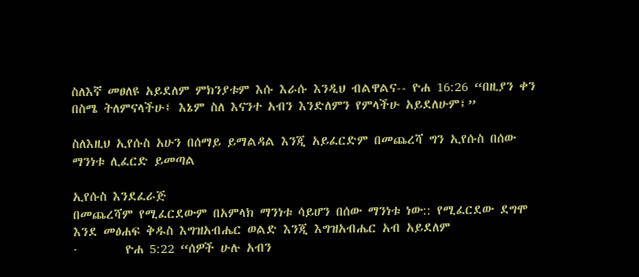ስለእኛ መፀለዩ አይደለም ምክንያቱም እሱ እራሱ እንዲህ ብልዋልና-- ዮሐ 16:26 “በዚያን ቀን በስሜ ትለምናላችሁ፤ እኔም ስለ እናንተ አብን እንድለምን የምላችሁ አይደለሁም፤”

ስለእዚህ ኢየሱስ አሁን በሰማይ ይማልዳል እንጂ አይፈርድም በመጨረሻ ግን ኢየሱስ በሰው ማንነቱ ሊፈርድ ይመጣል

ኢየሱስ እንደፈራጅ
በመጨረሻም የሚፈርደውም በአምላክ ማንነቱ ሳይሆን በሰው ማንነቱ ነው:: የሚፈርደው ደግሞ እንደ መፅሐፍ ቅዱስ እግዝአብሔር ወልድ እንጂ እግዝአብሔር አብ አይደለም
·        ዮሐ 5:22 “ሰዎች ሁሉ አብን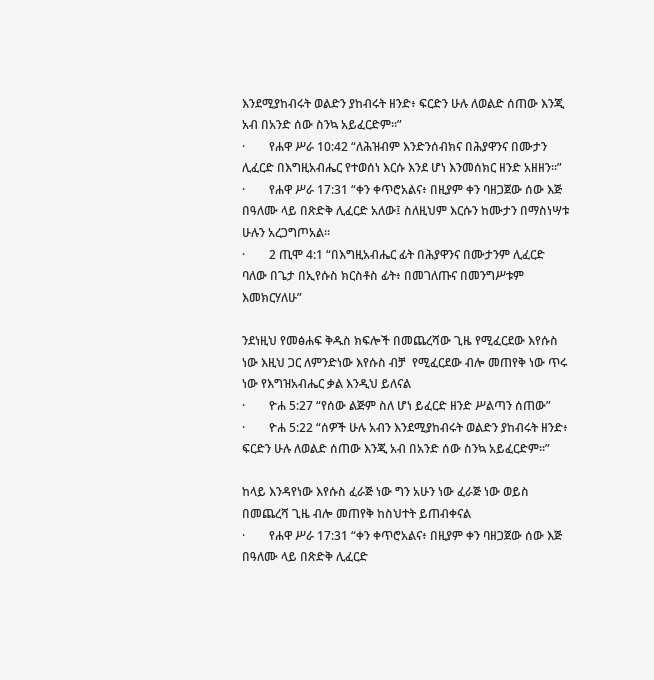እንደሚያከብሩት ወልድን ያከብሩት ዘንድ፥ ፍርድን ሁሉ ለወልድ ሰጠው እንጂ አብ በአንድ ሰው ስንኳ አይፈርድም።”
·        የሐዋ ሥራ 10:42 “ለሕዝብም እንድንሰብክና በሕያዋንና በሙታን ሊፈርድ በእግዚአብሔር የተወሰነ እርሱ እንደ ሆነ እንመሰክር ዘንድ አዘዘን።”
·        የሐዋ ሥራ 17:31 “ቀን ቀጥሮአልና፥ በዚያም ቀን ባዘጋጀው ሰው እጅ በዓለሙ ላይ በጽድቅ ሊፈርድ አለው፤ ስለዚህም እርሱን ከሙታን በማስነሣቱ ሁሉን አረጋግጦአል።
·        2 ጢሞ 4:1 “በእግዚአብሔር ፊት በሕያዋንና በሙታንም ሊፈርድ ባለው በጌታ በኢየሱስ ክርስቶስ ፊት፥ በመገለጡና በመንግሥቱም እመክርሃለሁ”

ንደነዚህ የመፅሐፍ ቅዱስ ክፍሎች በመጨረሻው ጊዜ የሚፈርደው እየሱስ ነው እዚህ ጋር ለምንድነው እየሱስ ብቻ  የሚፈርደው ብሎ መጠየቅ ነው ጥሩ ነው የእግዝአብሔር ቃል እንዲህ ይለናል
·        ዮሐ 5:27 “የሰው ልጅም ስለ ሆነ ይፈርድ ዘንድ ሥልጣን ሰጠው”
·        ዮሐ 5:22 “ሰዎች ሁሉ አብን እንደሚያከብሩት ወልድን ያከብሩት ዘንድ፥ ፍርድን ሁሉ ለወልድ ሰጠው እንጂ አብ በአንድ ሰው ስንኳ አይፈርድም።”

ከላይ እንዳየነው እየሱስ ፈራጅ ነው ግን አሁን ነው ፈራጅ ነው ወይስ በመጨረሻ ጊዜ ብሎ መጠየቅ ከስህተት ይጠብቀናል
·        የሐዋ ሥራ 17:31 “ቀን ቀጥሮአልና፥ በዚያም ቀን ባዘጋጀው ሰው እጅ በዓለሙ ላይ በጽድቅ ሊፈርድ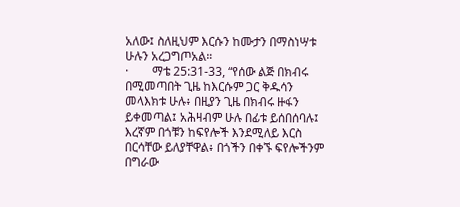አለው፤ ስለዚህም እርሱን ከሙታን በማስነሣቱ ሁሉን አረጋግጦአል።
·        ማቴ 25:31-33, “የሰው ልጅ በክብሩ በሚመጣበት ጊዜ ከእርሱም ጋር ቅዱሳን መላእክቱ ሁሉ፥ በዚያን ጊዜ በክብሩ ዙፋን ይቀመጣል፤ አሕዛብም ሁሉ በፊቱ ይሰበሰባሉ፤ እረኛም በጎቹን ከፍየሎች እንደሚለይ እርስ በርሳቸው ይለያቸዋል፥ በጎችን በቀኙ ፍየሎችንም በግራው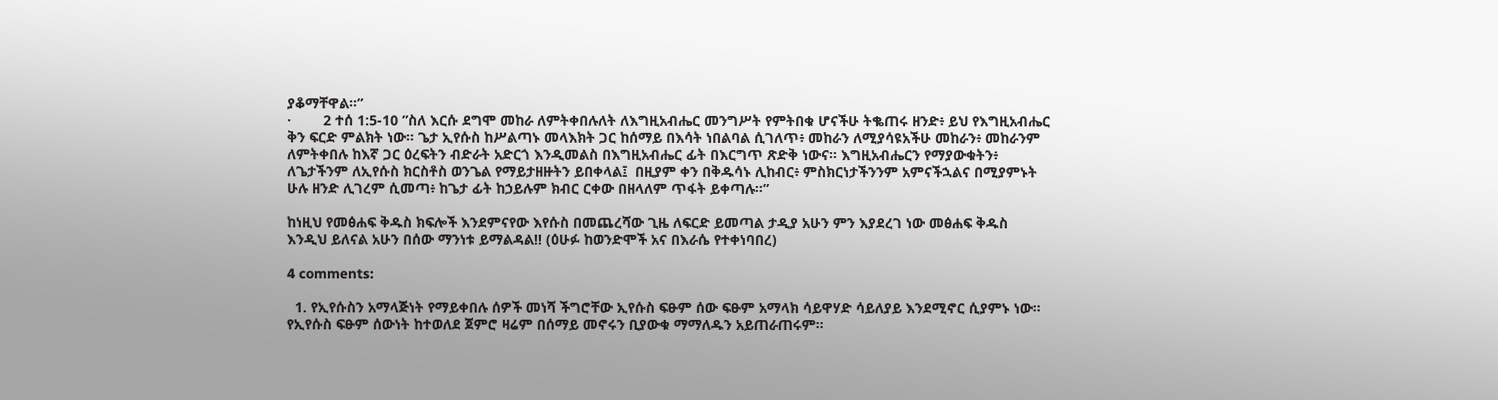ያቆማቸዋል።”
·        2 ተሰ 1:5-10 ”ስለ እርሱ ደግሞ መከራ ለምትቀበሉለት ለእግዚአብሔር መንግሥት የምትበቁ ሆናችሁ ትቈጠሩ ዘንድ፥ ይህ የእግዚአብሔር ቅን ፍርድ ምልክት ነው። ጌታ ኢየሱስ ከሥልጣኑ መላእክት ጋር ከሰማይ በእሳት ነበልባል ሲገለጥ፥ መከራን ለሚያሳዩአችሁ መከራን፥ መከራንም ለምትቀበሉ ከእኛ ጋር ዕረፍትን ብድራት አድርጎ እንዲመልስ በእግዚአብሔር ፊት በእርግጥ ጽድቅ ነውና። እግዚአብሔርን የማያውቁትን፥ ለጌታችንም ለኢየሱስ ክርስቶስ ወንጌል የማይታዘዙትን ይበቀላል፤  በዚያም ቀን በቅዱሳኑ ሊከብር፥ ምስክርነታችንንም አምናችኋልና በሚያምኑት ሁሉ ዘንድ ሊገረም ሲመጣ፥ ከጌታ ፊት ከኃይሉም ክብር ርቀው በዘላለም ጥፋት ይቀጣሉ።”

ከነዚህ የመፅሐፍ ቅዱስ ክፍሎች እንደምናየው እየሱስ በመጨረሻው ጊዜ ለፍርድ ይመጣል ታዲያ አሁን ምን እያደረገ ነው መፅሐፍ ቅዱስ እንዲህ ይለናል አሁን በሰው ማንነቱ ይማልዳል!! (ዕሁፉ ከወንድሞች አና በእራሴ የተቀነባበረ)

4 comments:

  1. የኢየሱስን አማላጅነት የማይቀበሉ ሰዎች መነሻ ችግሮቸው ኢየሱስ ፍፁም ሰው ፍፁም አማላክ ሳይዋሃድ ሳይለያይ እንደሚኖር ሲያምኑ ነው። የኢየሱስ ፍፁም ሰውነት ከተወለደ ጀምሮ ዛሬም በሰማይ መኖሩን ቢያውቁ ማማለዱን አይጠራጠሩም።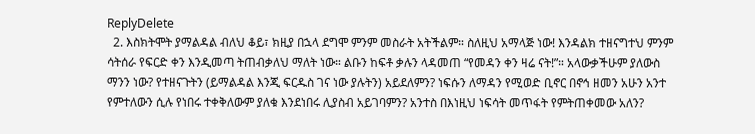ReplyDelete
  2. እስክትሞት ያማልዳል ብለህ ቆይ፣ ክዚያ በኋላ ደግሞ ምንም መስራት አትችልም። ስለዚህ አማላጅ ነው! እንዳልክ ተዘናግተህ ምንም ሳትሰራ የፍርድ ቀን እንዲመጣ ትጠብቃለህ ማለት ነው። ልቡን ከፍቶ ቃሉን ላዳመጠ “የመዳን ቀን ዛሬ ናት!”። አላውቃችሁም ያለውስ ማንን ነው? የተዘናጉትን (ይማልዳል እንጂ ፍርዱስ ገና ነው ያሉትን) አይደለምን? ነፍሱን ለማዳን የሚወድ ቢኖር በኖኅ ዘመን አሁን አንተ የምተለውን ሲሉ የነበሩ ተቀቅለውም ያለቁ እንደነበሩ ሊያስብ አይገባምን? አንተስ በእነዚህ ነፍሳት መጥፋት የምትጠቀመው አለን?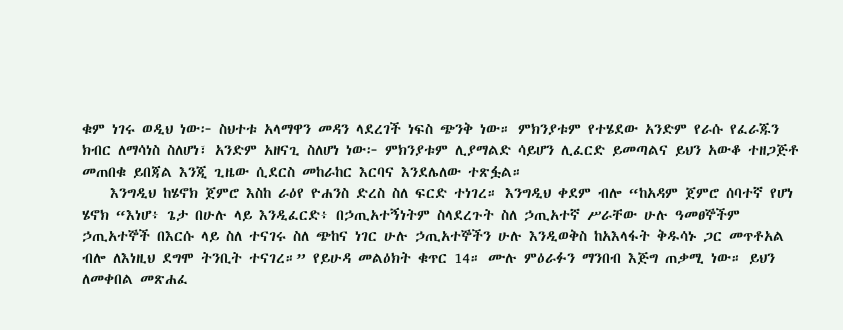ቁም ነገሩ ወዲህ ነው፦ ስህተቱ አላማዋን መዳን ላደረገች ነፍስ ጭንቅ ነው። ምክንያቱም የተሄደው አንድም የራሱ የፈራጁን ክብር ለማሳነስ ስለሆነ፣ አንድም አዘናጊ ስለሆነ ነው፦ ምክንያቱም ሊያማልድ ሳይሆን ሊፈርድ ይመጣልና ይህን አውቆ ተዘጋጅቶ መጠበቁ ይበጃል እንጂ ጊዜው ሲደርስ መከራከር እርባና እንደሌለው ተጽፏል።
    እንግዲህ ከሄኖክ ጀምሮ እስከ ራዕየ ዮሐንስ ድረስ ስለ ፍርድ ተነገረ። እንግዲህ ቀደም ብሎ “ከአዳም ጀምሮ ሰባተኛ የሆነ ሄኖክ “እነሆ፥ ጌታ በሁሉ ላይ እንዲፈርድ፥ በኃጢአተኝነትም ስላደረጉት ስለ ኃጢአተኛ ሥራቸው ሁሉ ዓመፀኞችም ኃጢአተኞች በእርሱ ላይ ስለ ተናገሩ ስለ ጭከና ነገር ሁሉ ኃጢአተኞችን ሁሉ እንዲወቅስ ከአእላፋት ቅዱሳኑ ጋር መጥቶአል ብሎ ለእነዚህ ደግሞ ትንቢት ተናገረ።” የይሁዳ መልዕክት ቁጥር 14። ሙሉ ምዕራፉን ማንበብ እጅግ ጠቃሚ ነው። ይህን ለመቀበል መጽሐፈ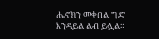ሔኖክን መቀበል ግድ እንዳይል ልብ ይሏል።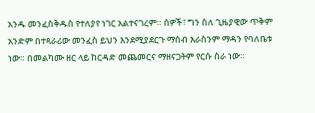አንዱ መንፈስቅዱስ የተለያየ ነገር አልተናገረም። ሰዎች፣ ግን ስለ ጊዜያዊው ጥቅም አንድም በተጻራሪው መንፈስ ይህን እንደሚያደርጉ ማሰብ እራስንም ማዳን የባለቤቱ ነው። በመልካሙ ዘር ላይ ከርዳድ መጨመርና ማዘናጋትም የርሱ ስራ ነው።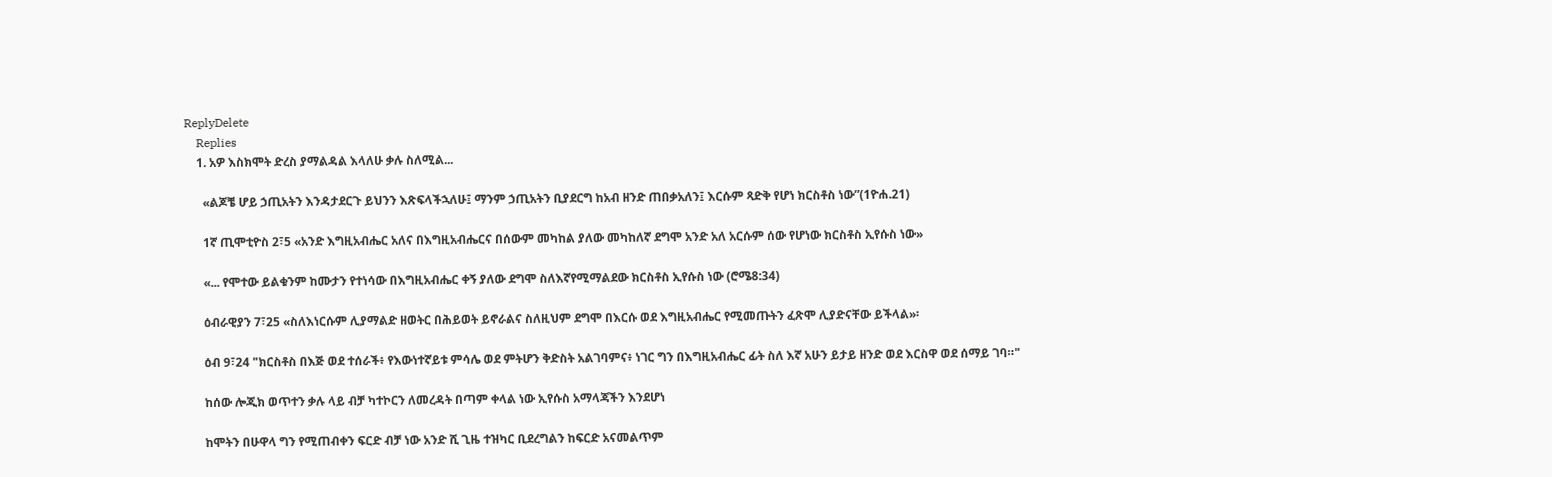ReplyDelete
    Replies
    1. አዎ እስክሞት ድረስ ያማልዳል እላለሁ ቃሉ ስለሚል...

      «ልጆቼ ሆይ ኃጢአትን እንዳታደርጉ ይህንን እጽፍላችኋለሁ፤ ማንም ኃጢአትን ቢያደርግ ከአብ ዘንድ ጠበቃአለን፤ እርሱም ጻድቅ የሆነ ክርስቶስ ነው”(1ዮሐ.21)

      1ኛ ጢሞቲዮስ 2፣5 «አንድ እግዚአብሔር አለና በእግዚአብሔርና በሰውም መካከል ያለው መካከለኛ ደግሞ አንድ አለ አርሱም ሰው የሆነው ክርስቶስ ኢየሱስ ነው»

      «... የሞተው ይልቁንም ከሙታን የተነሳው በእግዚአብሔር ቀኝ ያለው ደግሞ ስለእኛየሚማልደው ክርስቶስ ኢየሱስ ነው (ሮሜ8:34)

      ዕብራዊያን 7፣25 «ስለእነርሱም ሊያማልድ ዘወትር በሕይወት ይኖራልና ስለዚህም ደግሞ በእርሱ ወደ እግዚአብሔር የሚመጡትን ፈጽሞ ሊያድናቸው ይችላል»፡

      ዕብ 9፣24 "ክርስቶስ በእጅ ወደ ተሰራች፥ የእውነተኛይቱ ምሳሌ ወደ ምትሆን ቅድስት አልገባምና፥ ነገር ግን በእግዚአብሔር ፊት ስለ እኛ አሁን ይታይ ዘንድ ወደ እርስዋ ወደ ሰማይ ገባ።"

      ከሰው ሎጂክ ወጥተን ቃሉ ላይ ብቻ ካተኮርን ለመረዳት በጣም ቀላል ነው ኢየሱስ አማላጃችን እንደሆነ

      ከሞትን በሁዋላ ግን የሚጠብቀን ፍርድ ብቻ ነው አንድ ሺ ጊዜ ተዝካር ቢደረግልን ከፍርድ አናመልጥም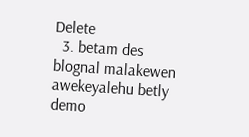Delete
  3. betam des blognal malakewen awekeyalehu betly demo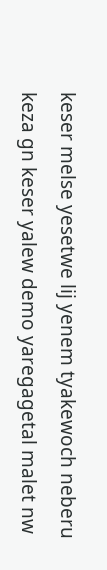keser melse yesetwe lij yenem tyakewoch neberu keza gn keser yalew demo yaregagetal malet nw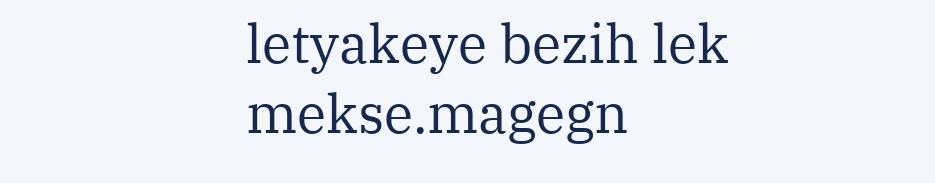letyakeye bezih lek mekse.magegn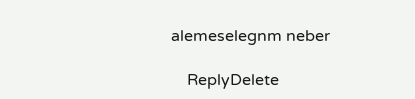alemeselegnm neber

    ReplyDelete